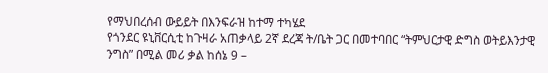የማህበረሰብ ውይይት በእንፍራዝ ከተማ ተካሄደ
የጎንደር ዩኒቨርሲቲ ከጉዛራ አጠቃላይ 2ኛ ደረጃ ት/ቤት ጋር በመተባበር “ትምህርታዊ ድግስ ወትይእንታዊ ንግስ” በሚል መሪ ቃል ከሰኔ 9 –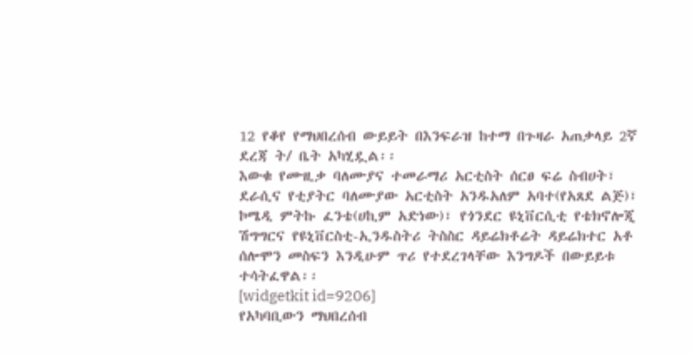12 የቆየ የማህበረሰብ ውይይት በእንፍራዝ ከተማ በጉዛራ አጠቃላይ 2ኛ ደረጃ ት/ ቤት አካሂዷል፡፡
እውቁ የሙዚቃ ባለሙያና ተመራማሪ አርቲስት ሰርፀ ፍሬ ስብሀት፣ ደራሲና የቲያትር ባለሙያው አርቲስት አንዱአለም አባተ(የአጸደ ልጅ)፣ ኮሜዲ ምትኩ ፈንቴ(ሀኪም አድነው)፣ የጎንደር ዩኒቨርሲቲ የቴክኖሎጂ ሽግግርና የዩኒቨርስቲ-ኢንዱስትሪ ትስስር ዳይሬክቶሬት ዳይሬክተር አቶ ሰሎሞን መስፍን እንዲሁም ጥሪ የተደረገላቸው እንግዶች በውይይቱ ተሳትፈዋል፡፡
[widgetkit id=9206]
የአካባቢውን ማህበረሰብ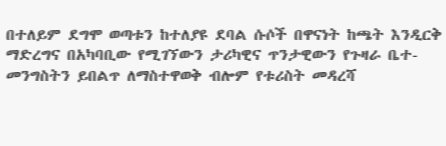በተለይም ደግሞ ወጣቱን ከተለያዩ ደባል ሱሶች በዋናነት ከጫት እንዲርቅ ማድረግና በአካባቢው የሚገኘውን ታሪካዊና ጥንታዊውን የጉዛራ ቤተ-መንግስትን ይበልጥ ለማስተዋወቅ ብሎም የቱሪስት መዳረሻ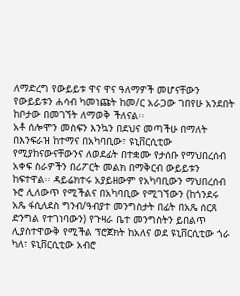ለማድረግ የውይይቱ ዋና ዋና ዓለማዎች መሆናቸውን የውይይቱን ሐሳብ ካመነጩት ከመ/ር አራጋው ገበየሁ አንደበት ከቦታው በመገኘት ለማወቅ ችለናል፡፡
አቶ ሰሎሞን መስፍን እንኳን በደህና መጣችሁ በማለት በእንፍራዝ ከተማና በአካባቢው፣ ዩኒቨርሲቲው የሚያከናውናቸውንና ለወደፊት በተቋሙ የታሰቡ የማህበረሰብ አቀፍ ስራዎችን በሪፖርት መልክ በማቅርብ ውይይቱን ከፍተዋል፡፡ ዳይሬክተሩ አያይዘውም የአካባቢውን ማህበረሰብ ኑሮ ሊለውጥ የሚችልና በአካባቢው የሚገኘውን (ከጎንደሩ አጼ ፋሲለደስ ግንብ/ዓብያተ መንግስታት በፊት በአጼ ሰርጸ ድንግል የተገነባውን) የጉዛራ ቤተ መንግስትን ይበልጥ ሊያስተዋውቅ የሚችል ፕሮጀክት ከአለና ወደ ዩኒቨርሲቲው ጎራ ካለ፣ ዩኒቨርሲቲው አብሮ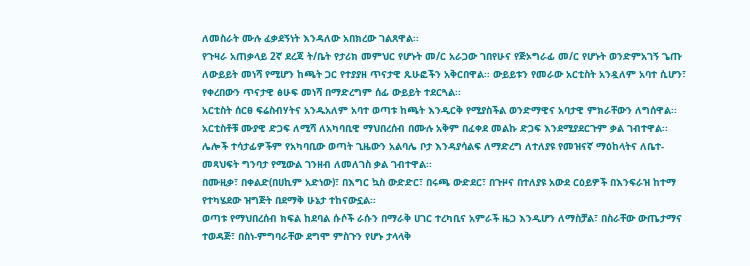ለመስራት ሙሉ ፈቃደኝነት እንዳለው አበክረው ገልጸዋል፡፡
የጉዛራ አጠቃላይ 2ኛ ደረጃ ት/ቤት የታሪክ መምህር የሆኑት መ/ር አራጋው ገበየሁና የጅኦግራፊ መ/ር የሆኑት ወንድምአገኝ ጌጡ ለውይይት መነሻ የሚሆን ከጫት ጋር የተያያዘ ጥናታዊ ጹሁፎችን አቅርበዋል፡፡ ውይይቱን የመራው አርቲስት አንዷለም አባተ ሲሆን፣ የቀረበውን ጥናታዊ ፅሁፍ መነሻ በማድረግም ሰፊ ውይይት ተደርጓል፡፡
አርቲስት ሰርፀ ፍሬስብሃትና አንዱአለም አባተ ወጣቱ ከጫት እንዲርቅ የሚያስችል ወንድማዊና አባታዊ ምክራቸውን ለግሰዋል፡፡ አርቲስቶቹ ሙያዊ ድጋፍ ለሚሻ ለአካባቢዊ ማህበረሰብ በሙሉ አቅም በፈቀደ መልኩ ድጋፍ እንደሚያደርጉም ቃል ገብተዋል፡፡
ሌሎች ተሳታፊዎችም የአካባቢው ወጣት ጊዜውን አልባሌ ቦታ እንዳያሳልፍ ለማድረግ ለተለያዩ የመዝናኛ ማዕከላትና ለቤተ-መጻህፍት ግንባታ የሚውል ገንዘብ ለመለገስ ቃል ገብተዋል፡፡
በሙዚቃ፣ በቀልድ(በሀኪም አድነው)፣ በእግር ኳስ ውድድር፣ በሩጫ ውድደር፣ በጉዞና በተለያዩ አውደ ርዕይዎች በእንፍራዝ ከተማ የተካሄደው ዝግጅት በደማቅ ሁኔታ ተከናውኗል፡፡
ወጣቱ የማህበረሰብ ክፍል ከደባል ሱሶች ራሱን በማራቅ ሀገር ተረካቢና አምራች ዜጋ እንዲሆን ለማስቻል፣ በስራቸው ውጤታማና ተወዳጅ፣ በስነ-ምግባራቸው ደግሞ ምስጉን የሆኑ ታላላቅ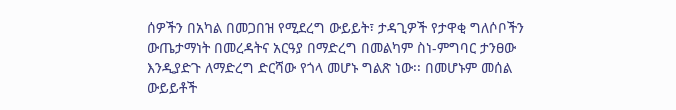ሰዎችን በአካል በመጋበዝ የሚደረግ ውይይት፣ ታዳጊዎች የታዋቂ ግለሶቦችን ውጤታማነት በመረዳትና አርዓያ በማድረግ በመልካም ስነ-ምግባር ታንፀው እንዲያድጉ ለማድረግ ድርሻው የጎላ መሆኑ ግልጽ ነው፡፡ በመሆኑም መሰል ውይይቶች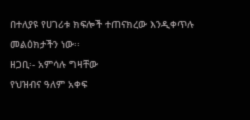በተለያዩ የሀገሪቱ ክፍሎች ተጠናክረው እንዲቀጥሉ መልዕክታችን ነው፡፡
ዘጋቢ፡- አምሳሉ ግዛቸው
የህዝብና ዓለም አቀፍ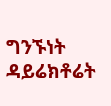ግንኙነት ዳይሬክቶሬት